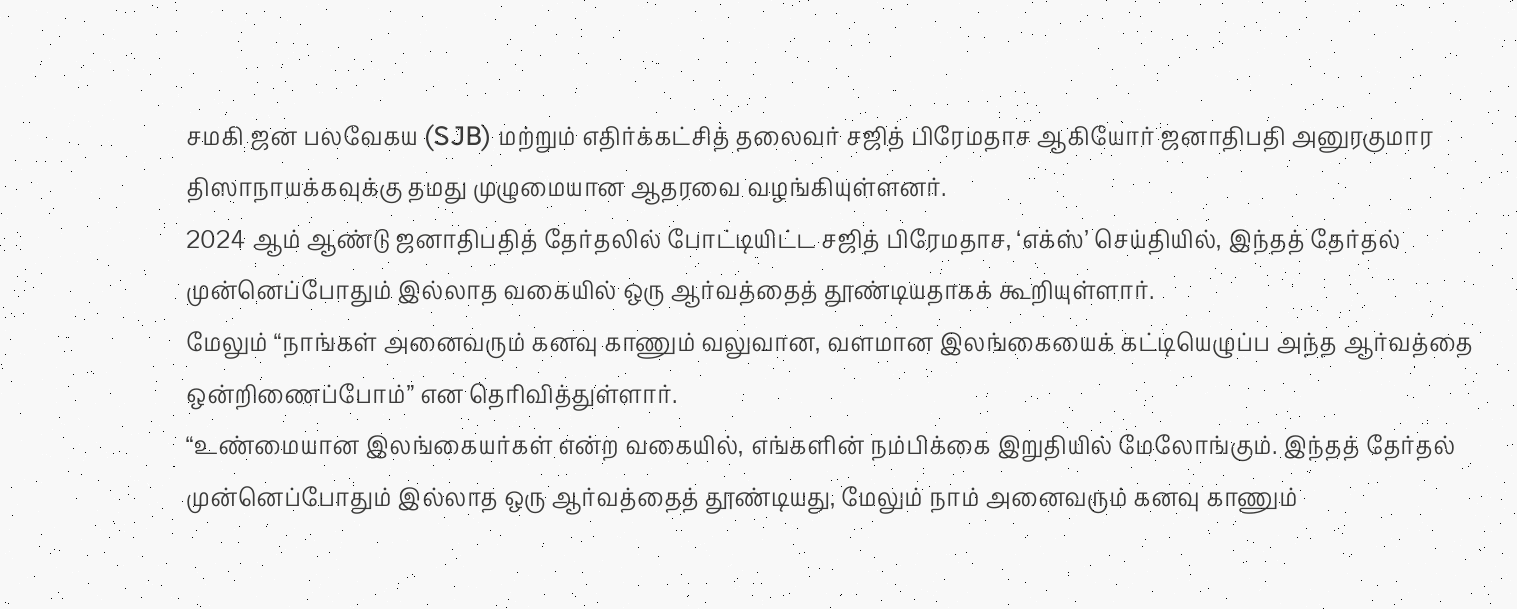சமகி ஜன பலவேகய (SJB) மற்றும் எதிர்க்கட்சித் தலைவர் சஜித் பிரேமதாச ஆகியோர் ஜனாதிபதி அனுரகுமார திஸாநாயக்கவுக்கு தமது முழுமையான ஆதரவை வழங்கியுள்ளனர்.
2024 ஆம் ஆண்டு ஜனாதிபதித் தேர்தலில் போட்டியிட்ட சஜித் பிரேமதாச, ‘எக்ஸ்’ செய்தியில், இந்தத் தேர்தல் முன்னெப்போதும் இல்லாத வகையில் ஒரு ஆர்வத்தைத் தூண்டியதாகக் கூறியுள்ளார்.
மேலும் “நாங்கள் அனைவரும் கனவு காணும் வலுவான, வளமான இலங்கையைக் கட்டியெழுப்ப அந்த ஆர்வத்தை ஒன்றிணைப்போம்” என தெரிவித்துள்ளார்.
“உண்மையான இலங்கையர்கள் என்ற வகையில், எங்களின் நம்பிக்கை இறுதியில் மேலோங்கும். இந்தத் தேர்தல் முன்னெப்போதும் இல்லாத ஒரு ஆர்வத்தைத் தூண்டியது, மேலும் நாம் அனைவரும் கனவு காணும்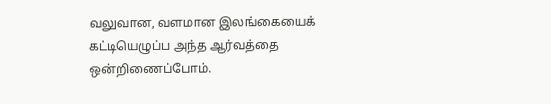வலுவான, வளமான இலங்கையைக் கட்டியெழுப்ப அந்த ஆர்வத்தை ஒன்றிணைப்போம்.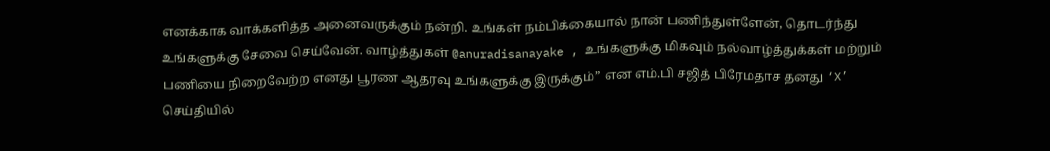எனக்காக வாக்களித்த அனைவருக்கும் நன்றி. உங்கள் நம்பிக்கையால் நான் பணிந்துள்ளேன், தொடர்ந்து உங்களுக்கு சேவை செய்வேன். வாழ்த்துகள் @anuradisanayake , உங்களுக்கு மிகவும் நல்வாழ்த்துக்கள் மற்றும் பணியை நிறைவேற்ற எனது பூரண ஆதரவு உங்களுக்கு இருக்கும்” என எம்.பி சஜித் பிரேமதாச தனது ‘X’ செய்தியில்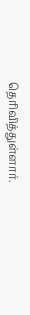தெரிவித்துள்ளார்.